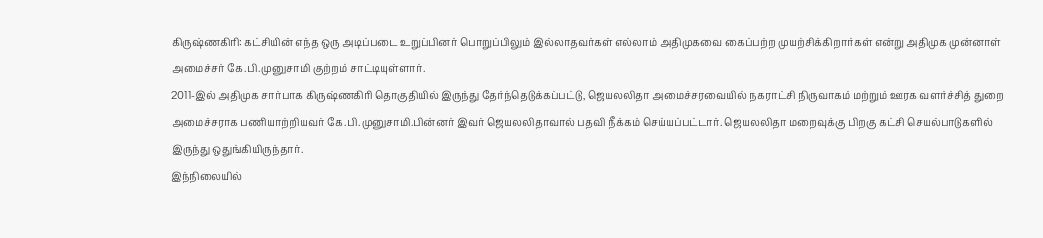கிருஷ்ணகிரி: கட்சியின் எந்த ஒரு அடிப்படை உறுப்பினர் பொறுப்பிலும் இல்லாதவர்கள் எல்லாம் அதிமுகவை கைப்பற்ற முயற்சிக்கிறார்கள் என்று அதிமுக முன்னாள் அமைச்சர் கே.பி.முனுசாமி குற்றம் சாட்டியுள்ளார்.
2011-இல் அதிமுக சார்பாக கிருஷ்ணகிரி தொகுதியில் இருந்து தேர்ந்தெடுக்கப்பட்டு, ஜெயலலிதா அமைச்சரவையில் நகராட்சி நிருவாகம் மற்றும் ஊரக வளர்ச்சித் துறை அமைச்சராக பணியாற்றியவர் கே.பி.முனுசாமி.பின்னர் இவர் ஜெயலலிதாவால் பதவி நீக்கம் செய்யப்பட்டார். ஜெயலலிதா மறைவுக்கு பிறகு கட்சி செயல்பாடுகளில் இருந்து ஒதுங்கியிருந்தார்.
இந்நிலையில்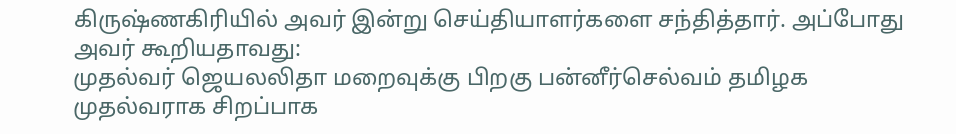கிருஷ்ணகிரியில் அவர் இன்று செய்தியாளர்களை சந்தித்தார். அப்போது அவர் கூறியதாவது:
முதல்வர் ஜெயலலிதா மறைவுக்கு பிறகு பன்னீர்செல்வம் தமிழக முதல்வராக சிறப்பாக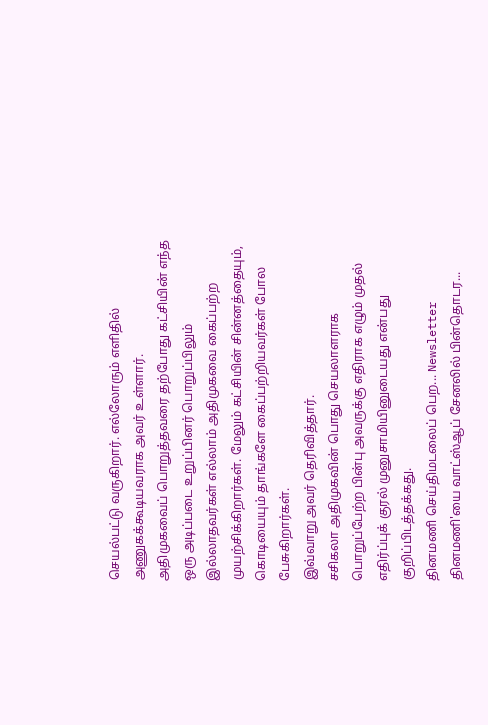செயல்பட்டு வருகிறார். எல்லோரும் எளிதில் அணுகக்கூடியவராக அவர் உள்ளார்.
அதிமுகவைப் பொறுத்தவரை தற்போது கட்சியின் எந்த ஒரு அடிப்படை உறுப்பினர் பொறுப்பிலும் இல்லாதவர்கள் எல்லாம் அதிமுகவை கைப்பற்ற முயற்சிக்கிறார்கள். மேலும் கட்சியின் சின்னத்தையும், கொடியையும் தாங்களே கைப்பற்றியவர்கள் போல பேசுகிறார்கள்.
இவ்வாறு அவர் தெரிவித்தார்.
சசிகலா அதிமுகவின் பொது செயலாளராக பொறுப்பேற்ற பின்பு அவருக்கு எதிராக எழும் முதல் எதிர்ப்புக் குரல் முனுசாமியினுடையது என்பது குறிப்பிடத்தக்கது.
தினமணி செய்திமடலைப் பெற... Newsletter
தினமணி'யை வாட்ஸ்ஆப் சேனலில் பின்தொடர...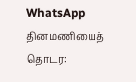WhatsApp
தினமணியைத் தொடர: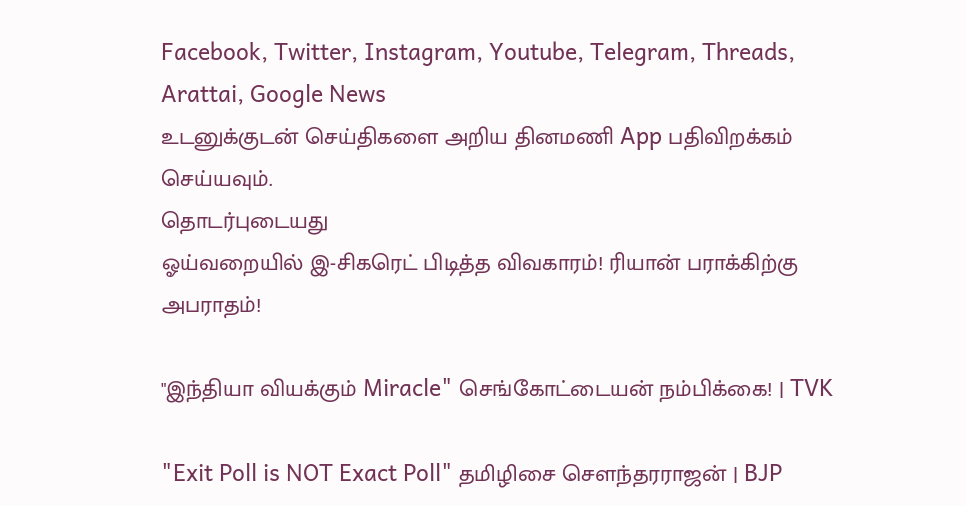Facebook, Twitter, Instagram, Youtube, Telegram, Threads, Arattai, Google News
உடனுக்குடன் செய்திகளை அறிய தினமணி App பதிவிறக்கம் செய்யவும்.
தொடர்புடையது
ஓய்வறையில் இ-சிகரெட் பிடித்த விவகாரம்! ரியான் பராக்கிற்கு அபராதம்!

"இந்தியா வியக்கும் Miracle" செங்கோட்டையன் நம்பிக்கை! | TVK

"Exit Poll is NOT Exact Poll" தமிழிசை சௌந்தரராஜன் | BJP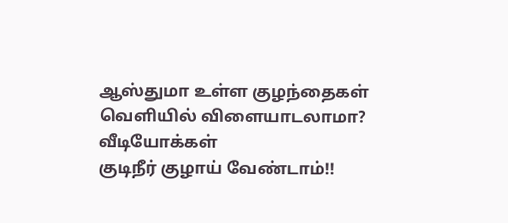ஆஸ்துமா உள்ள குழந்தைகள் வெளியில் விளையாடலாமா?
வீடியோக்கள்
குடிநீர் குழாய் வேண்டாம்!!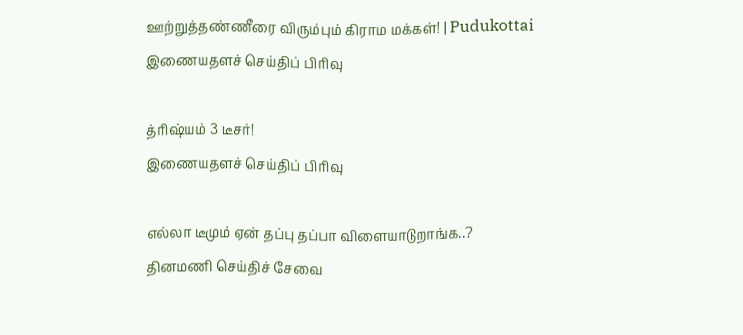ஊற்றுத்தண்ணீரை விரும்பும் கிராம மக்கள்! | Pudukottai
இணையதளச் செய்திப் பிரிவு

த்ரிஷ்யம் 3 டீசர்!
இணையதளச் செய்திப் பிரிவு

எல்லா டீமும் ஏன் தப்பு தப்பா விளையாடுறாங்க..?
தினமணி செய்திச் சேவை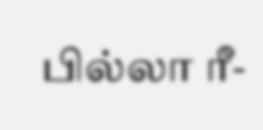பில்லா ரீ-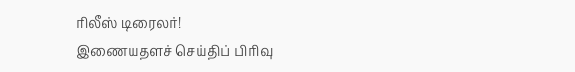ரிலீஸ் டிரைலர்!
இணையதளச் செய்திப் பிரிவு